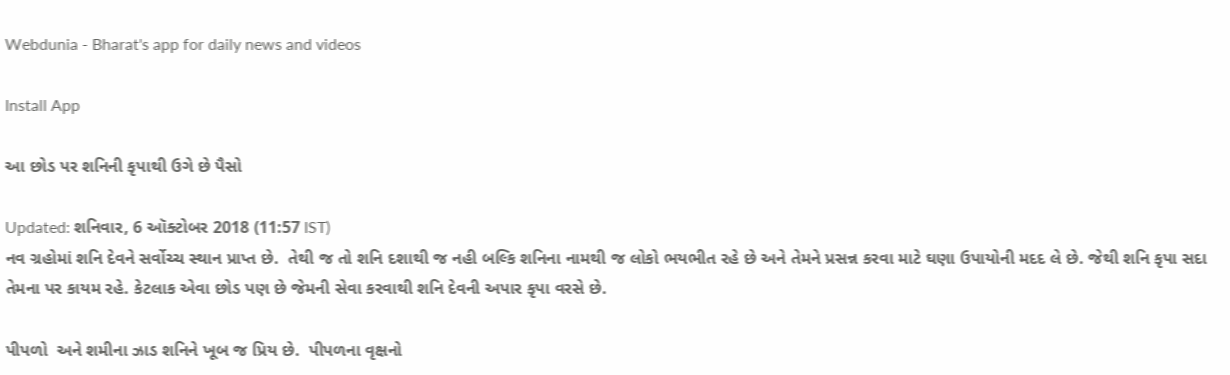Webdunia - Bharat's app for daily news and videos

Install App

આ છોડ પર શનિની કૃપાથી ઉગે છે પૈસો

Updated: શનિવાર, 6 ઑક્ટોબર 2018 (11:57 IST)
નવ ગ્રહોમાં શનિ દેવને સર્વોચ્ચ સ્થાન પ્રાપ્ત છે.  તેથી જ તો શનિ દશાથી જ નહી બલ્કિ શનિના નામથી જ લોકો ભયભીત રહે છે અને તેમને પ્રસન્ન કરવા માટે ઘણા ઉપાયોની મદદ લે છે. જેથી શનિ કૃપા સદા તેમના પર કાયમ રહે. કેટલાક એવા છોડ પણ છે જેમની સેવા કરવાથી શનિ દેવની અપાર કૃપા વરસે છે.

પીપળો  અને શમીના ઝાડ શનિને ખૂબ જ પ્રિય છે.  પીપળના વૃક્ષનો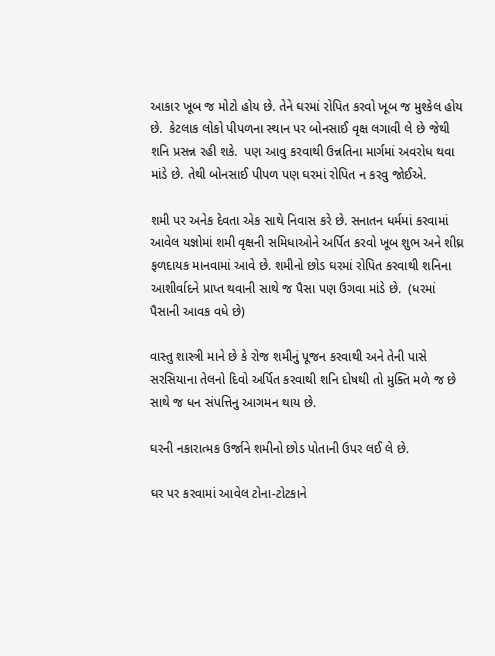આકાર ખૂબ જ મોટો હોય છે. તેને ઘરમાં રોપિત કરવો ખૂબ જ મુશ્કેલ હોય છે.  કેટલાક લોકો પીપળના સ્થાન પર બોનસાઈ વૃક્ષ લગાવી લે છે જેથી શનિ પ્રસન્ન રહી શકે.  પણ આવુ કરવાથી ઉન્નતિના માર્ગમાં અવરોધ થવા માંડે છે. તેથી બોનસાઈ પીપળ પણ ઘરમાં રોપિત ન કરવુ જોઈએ.

શમી પર અનેક દેવતા એક સાથે નિવાસ કરે છે. સનાતન ધર્મમાં કરવામાં આવેલ યજ્ઞોમાં શમી વૃક્ષની સમિધાઓને અર્પિત કરવો ખૂબ શુભ અને શીઘ્ર ફળદાયક માનવામાં આવે છે. શમીનો છોડ ઘરમાં રોપિત કરવાથી શનિના આશીર્વાદને પ્રાપ્ત થવાની સાથે જ પૈસા પણ ઉગવા માંડે છે.  (ધરમાં પૈસાની આવક વધે છે)

વાસ્તુ શાસ્ત્રી માને છે કે રોજ શમીનું પૂજન કરવાથી અને તેની પાસે સરસિયાના તેલનો દિવો અર્પિત કરવાથી શનિ દોષથી તો મુક્તિ મળે જ છે સાથે જ ધન સંપત્તિનુ આગમન થાય છે.

ઘરની નકારાત્મક ઉર્જાને શમીનો છોડ પોતાની ઉપર લઈ લે છે.

ઘર પર કરવામાં આવેલ ટોના-ટોટકાને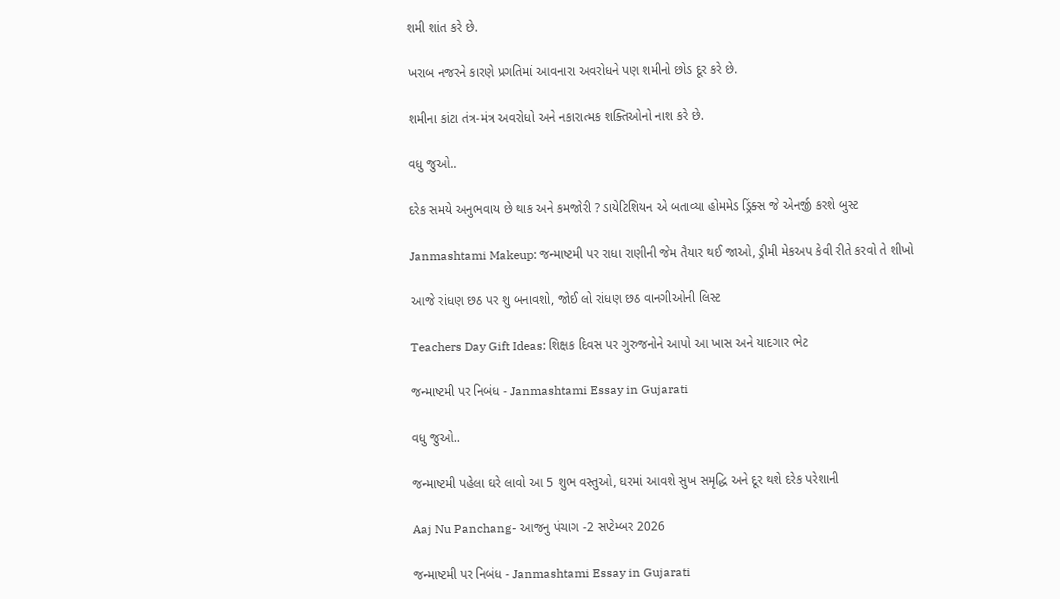શમી શાંત કરે છે.

ખરાબ નજરને કારણે પ્રગતિમાં આવનારા અવરોધને પણ શમીનો છોડ દૂર કરે છે.

શમીના કાંટા તંત્ર-મંત્ર અવરોધો અને નકારાત્મક શક્તિઓનો નાશ કરે છે.

વધુ જુઓ..

દરેક સમયે અનુભવાય છે થાક અને કમજોરી ? ડાયેટિશિયન એ બતાવ્યા હોમમેડ ડ્રિંક્સ જે એનર્જી કરશે બુસ્ટ

Janmashtami Makeup: જન્માષ્ટમી પર રાધા રાણીની જેમ તૈયાર થઈ જાઓ, ડ્રીમી મેકઅપ કેવી રીતે કરવો તે શીખો

આજે રાંધણ છઠ પર શુ બનાવશો, જોઈ લો રાંધણ છઠ વાનગીઓની લિસ્ટ

Teachers Day Gift Ideas: શિક્ષક દિવસ પર ગુરુજનોને આપો આ ખાસ અને યાદગાર ભેટ

જન્માષ્ટમી પર નિબંધ - Janmashtami Essay in Gujarati

વધુ જુઓ..

જન્માષ્ટમી પહેલા ઘરે લાવો આ 5 શુભ વસ્તુઓ, ઘરમાં આવશે સુખ સમૃદ્ધિ અને દૂર થશે દરેક પરેશાની

Aaj Nu Panchang- આજનુ પંચાગ -2 સપ્ટેમ્બર 2026

જન્માષ્ટમી પર નિબંધ - Janmashtami Essay in Gujarati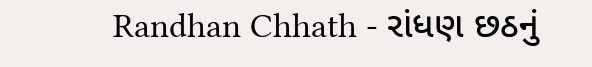Randhan Chhath - રાંધણ છઠનું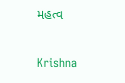મહત્વ

Krishna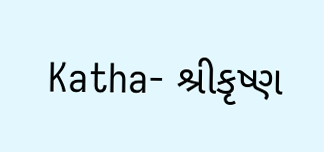Katha- શ્રીકૃષ્ણ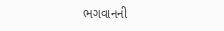ભગવાનની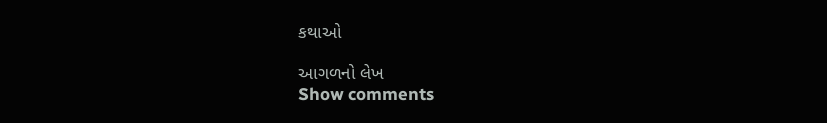કથાઓ

આગળનો લેખ
Show comments